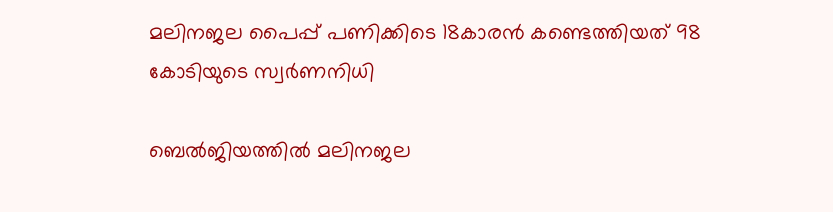മലിനജല പൈപ്പ് പണിക്കിടെ 18കാരൻ കണ്ടെത്തിയത് 98 കോടിയുടെ സ്വർണനിധി

ബെൽജിയത്തിൽ മലിനജല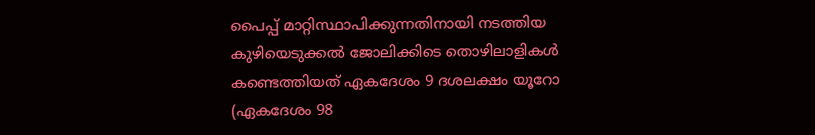പൈപ്പ് മാറ്റിസ്ഥാപിക്കുന്നതിനായി നടത്തിയ കുഴിയെടുക്കൽ ജോലിക്കിടെ തൊഴിലാളികൾ കണ്ടെത്തിയത് ഏകദേശം 9 ദശലക്ഷം യൂറോ (ഏകദേശം 98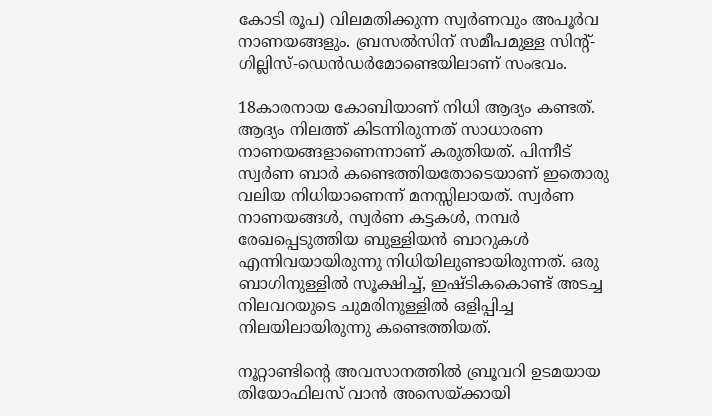കോടി രൂപ) വിലമതിക്കുന്ന സ്വർണവും അപൂർവ നാണയങ്ങളും. ബ്രസൽസിന് സമീപമുള്ള സിന്റ്-ഗില്ലിസ്-ഡെൻഡർമോണ്ടെയിലാണ് സംഭവം.

18കാരനായ കോബിയാണ് നിധി ആദ്യം കണ്ടത്. ആദ്യം നിലത്ത് കിടന്നിരുന്നത് സാധാരണ നാണയങ്ങളാണെന്നാണ് കരുതിയത്. പിന്നീട് സ്വർണ ബാർ കണ്ടെത്തിയതോടെയാണ് ഇതൊരു വലിയ നിധിയാണെന്ന് മനസ്സിലായത്. സ്വർണ നാണയങ്ങൾ, സ്വർണ കട്ടകൾ, നമ്പർ രേഖപ്പെടുത്തിയ ബുള്ളിയൻ ബാറുകൾ  എന്നിവയായിരുന്നു നിധിയിലുണ്ടായിരുന്നത്. ഒരു ബാഗിനുള്ളിൽ സൂക്ഷിച്ച്, ഇഷ്ടികകൊണ്ട് അടച്ച നിലവറയുടെ ചുമരിനുള്ളിൽ ഒളിപ്പിച്ച നിലയിലായിരുന്നു കണ്ടെത്തിയത്.

നൂറ്റാണ്ടിന്റെ അവസാനത്തിൽ ബ്രൂവറി ഉടമയായ തിയോഫിലസ് വാൻ അസെയ്ക്കായി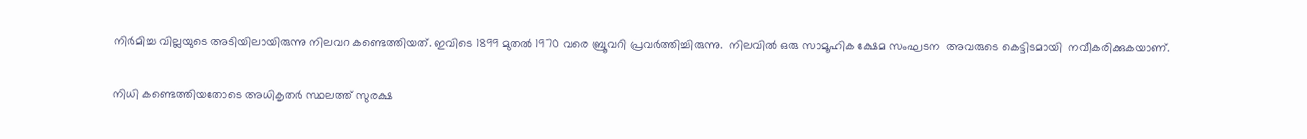നിർമിച്ച വില്ലയുടെ അടിയിലായിരുന്നു നിലവറ കണ്ടെത്തിയത്. ഇവിടെ 1899 മുതൽ 1970 വരെ ബ്രൂവറി പ്രവർത്തിച്ചിരുന്നു.  നിലവിൽ ഒരു സാമൂഹിക ക്ഷേമ സംഘടന  അവരുടെ കെട്ടിടമായി  നവീകരിക്കുകയാണ്.

നിധി കണ്ടെത്തിയതോടെ അധികൃതർ സ്ഥലത്ത് സുരക്ഷ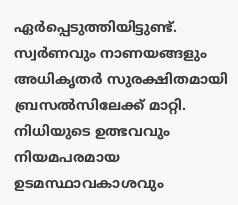ഏർപ്പെടുത്തിയിട്ടുണ്ട്. സ്വർണവും നാണയങ്ങളും അധികൃതർ സുരക്ഷിതമായി ബ്രസൽസിലേക്ക് മാറ്റി. നിധിയുടെ ഉത്ഭവവും നിയമപരമായ ഉടമസ്ഥാവകാശവും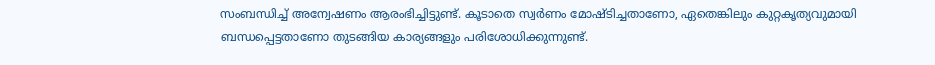സംബന്ധിച്ച് അന്വേഷണം ആരംഭിച്ചിട്ടുണ്ട്. കൂടാതെ സ്വർണം മോഷ്ടിച്ചതാണോ, ഏതെങ്കിലും കുറ്റകൃത്യവുമായി ബന്ധപ്പെട്ടതാണോ തുടങ്ങിയ കാര്യങ്ങളും പരിശോധിക്കുന്നുണ്ട്.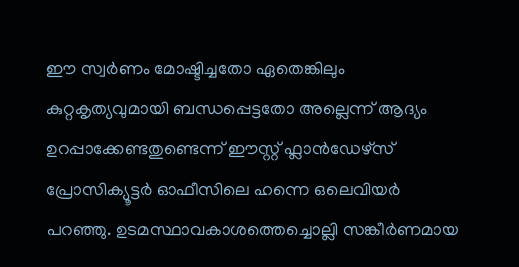ഈ സ്വർണം മോഷ്ടിച്ചതോ ഏതെങ്കിലും കുറ്റകൃത്യവുമായി ബന്ധപ്പെട്ടതോ അല്ലെന്ന് ആദ്യം ഉറപ്പാക്കേണ്ടതുണ്ടെന്ന് ഈസ്റ്റ് ഫ്ലാൻഡേഴ്സ് പ്രോസിക്യൂട്ടർ ഓഫീസിലെ ഹന്നെ ഒലെവിയർ പറഞ്ഞു. ഉടമസ്ഥാവകാശത്തെച്ചൊല്ലി സങ്കീർണമായ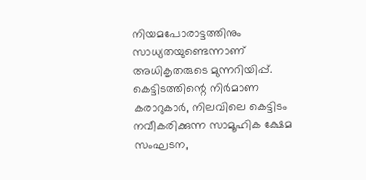നിയമപോരാട്ടത്തിനും സാധ്യതയുണ്ടെന്നാണ് അധികൃതരുടെ മുന്നറിയിപ്പ്. കെട്ടിടത്തിന്റെ നിർമാണ കരാറുകാർ, നിലവിലെ കെട്ടിടം നവീകരിക്കുന്ന സാമൂഹിക ക്ഷേമ സംഘടന,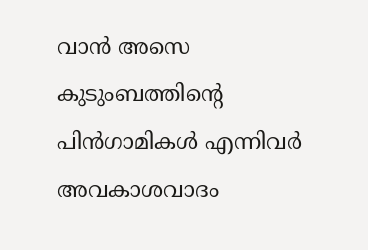വാൻ അസെ കുടുംബത്തിന്റെ പിൻഗാമികൾ എന്നിവർ അവകാശവാദം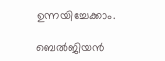ഉന്നയിച്ചേക്കാം.

ബെൽജിയൻ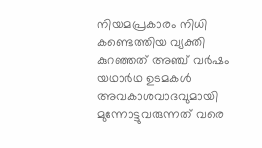നിയമപ്രകാരം നിധി കണ്ടെത്തിയ വ്യക്തി കുറഞ്ഞത് അഞ്ച് വർഷം യഥാർഥ ഉടമകൾ അവകാശവാദവുമായി മുന്നോട്ടുവരുന്നത് വരെ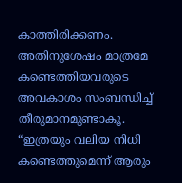കാത്തിരിക്കണം. അതിനുശേഷം മാത്രമേ കണ്ടെത്തിയവരുടെ അവകാശം സംബന്ധിച്ച് തീരുമാനമുണ്ടാകൂ. “ഇത്രയും വലിയ നിധി കണ്ടെത്തുമെന്ന് ആരും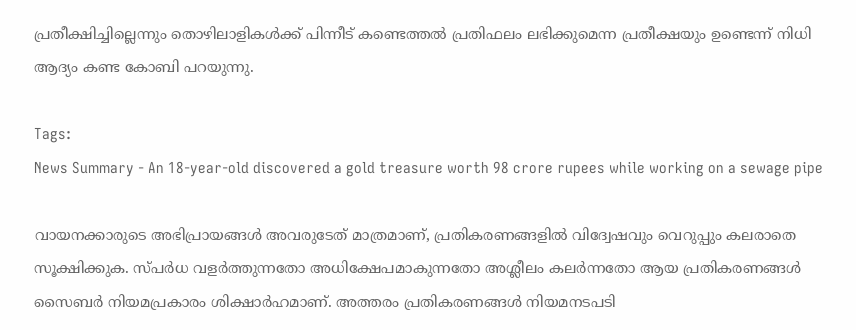പ്രതീക്ഷിച്ചില്ലെന്നും തൊഴിലാളികൾക്ക് പിന്നീട് കണ്ടെത്തൽ പ്രതിഫലം ലഭിക്കുമെന്ന പ്രതീക്ഷയും ഉണ്ടെന്ന് നിധി ആദ്യം കണ്ട കോബി പറയുന്നു.

Tags:
News Summary - An 18-year-old discovered a gold treasure worth 98 crore rupees while working on a sewage pipe

വായനക്കാരുടെ അഭിപ്രായങ്ങള്‍ അവരുടേത് മാത്രമാണ്, പ്രതികരണങ്ങളിൽ വിദ്വേഷവും വെറുപ്പും കലരാതെ സൂക്ഷിക്കുക. സ്പർധ വളർത്തുന്നതോ അധിക്ഷേപമാകുന്നതോ അശ്ലീലം കലർന്നതോ ആയ പ്രതികരണങ്ങൾ സൈബർ നിയമപ്രകാരം ശിക്ഷാർഹമാണ്. അത്തരം പ്രതികരണങ്ങൾ നിയമനടപടി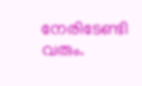നേരിടേണ്ടി വരും.